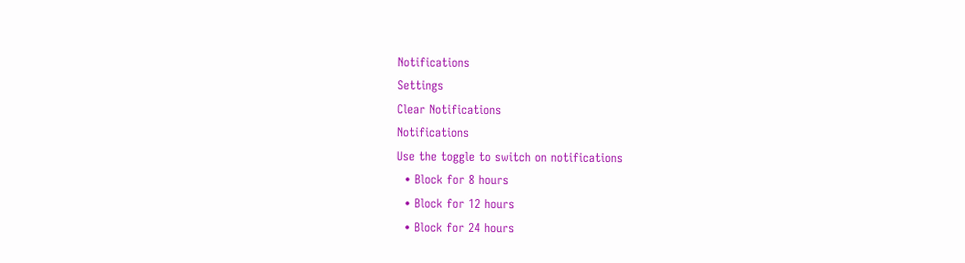Notifications
Settings
Clear Notifications
Notifications
Use the toggle to switch on notifications
  • Block for 8 hours
  • Block for 12 hours
  • Block for 24 hours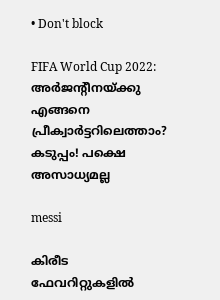• Don't block

FIFA World Cup 2022: അര്‍ജന്റീനയ്ക്കു എങ്ങനെ പ്രീക്വാര്‍ട്ടറിലെത്താം? കടുപ്പം! പക്ഷെ അസാധ്യമല്ല

messi

കിരീട ഫേവറിറ്റുകളില്‍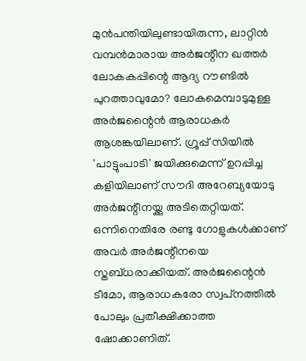മുന്‍പന്തിയിലുണ്ടായിരുന്ന, ലാറ്റിന്‍ വമ്പന്‍മാരായ അര്‍ജന്റീന ഖത്തര്‍ ലോകകപ്പിന്റെ ആദ്യ റൗണ്ടില്‍ പുറത്താവുമോ? ലോകമെമ്പാടുമുള്ള അര്‍ജന്റൈന്‍ ആരാധകര്‍ ആശങ്കയിലാണ്. ഗ്രൂപ്പ് സിയില്‍ 'പാട്ടുംപാടി' ജയിക്കുമെന്ന് ഉറപ്പിച്ച കളിയിലാണ് സൗദി അറേബ്യയോടു അര്‍ജന്റീനയ്ക്കു അടിതെറ്റിയത്. ഒന്നിനെതിരേ രണ്ടു ഗോളുകള്‍ക്കാണ് അവര്‍ അര്‍ജന്റീനയെ സ്തബ്ധരാക്കിയത്. അര്‍ജന്റൈന്‍ ടീമോ, ആരാധകരോ സ്വപ്‌നത്തില്‍ പോലും പ്രതീക്ഷിക്കാത്ത ഷോക്കാണിത്.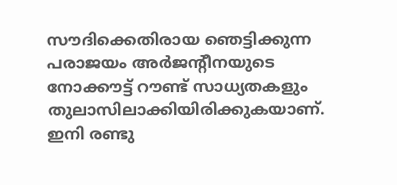സൗദിക്കെതിരായ ഞെട്ടിക്കുന്ന പരാജയം അര്‍ജന്റീനയുടെ നോക്കൗട്ട് റൗണ്ട് സാധ്യതകളും തുലാസിലാക്കിയിരിക്കുകയാണ്. ഇനി രണ്ടു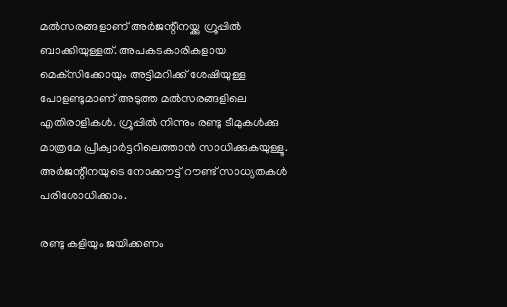മല്‍സരങ്ങളാണ് അര്‍ജന്റീനയ്ക്കു ഗ്രൂപ്പില്‍ ബാക്കിയുള്ളത്. അപകടകാരികളായ മെക്‌സിക്കോയും അട്ടിമറിക്ക് ശേഷിയുള്ള പോളണ്ടുമാണ് അടുത്ത മല്‍സരങ്ങളിലെ എതിരാളികള്‍. ഗ്രൂപ്പില്‍ നിന്നും രണ്ടു ടീമുകള്‍ക്കു മാത്രമേ പ്രീക്വാര്‍ട്ടറിലെത്താന്‍ സാധിക്കുകയുള്ളൂ. അര്‍ജന്റീനയുടെ നോക്കൗട്ട് റൗണ്ട് സാധ്യതകള്‍ പരിശോധിക്കാം.

രണ്ടു കളിയും ജയിക്കണം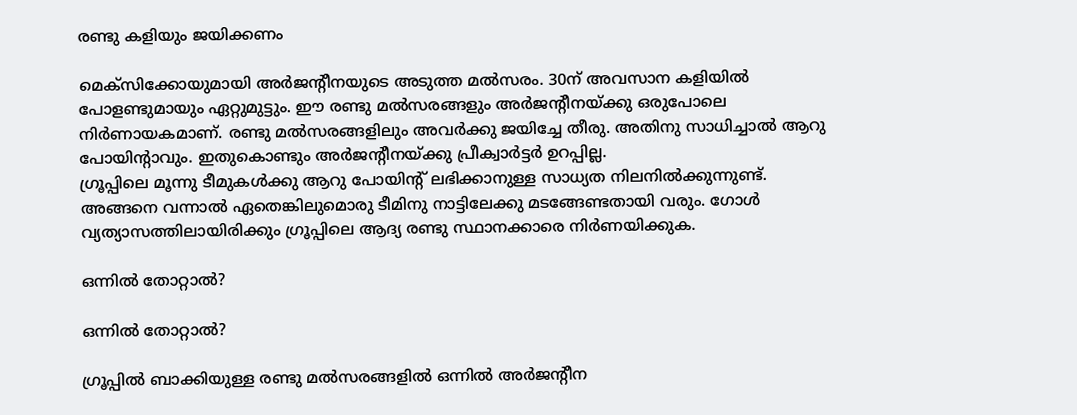രണ്ടു കളിയും ജയിക്കണം

മെക്‌സിക്കോയുമായി അര്‍ജന്റീനയുടെ അടുത്ത മല്‍സരം. 30ന് അവസാന കളിയില്‍ പോളണ്ടുമായും ഏറ്റുമുട്ടും. ഈ രണ്ടു മല്‍സരങ്ങളും അര്‍ജന്റീനയ്ക്കു ഒരുപോലെ നിര്‍ണായകമാണ്. രണ്ടു മല്‍സരങ്ങളിലും അവര്‍ക്കു ജയിച്ചേ തീരു. അതിനു സാധിച്ചാല്‍ ആറു പോയിന്റാവും. ഇതുകൊണ്ടും അര്‍ജന്റീനയ്ക്കു പ്രീക്വാര്‍ട്ടര്‍ ഉറപ്പില്ല.
ഗ്രൂപ്പിലെ മൂന്നു ടീമുകള്‍ക്കു ആറു പോയിന്റ് ലഭിക്കാനുള്ള സാധ്യത നിലനില്‍ക്കുന്നുണ്ട്. അങ്ങനെ വന്നാല്‍ ഏതെങ്കിലുമൊരു ടീമിനു നാട്ടിലേക്കു മടങ്ങേണ്ടതായി വരും. ഗോള്‍ വ്യത്യാസത്തിലായിരിക്കും ഗ്രൂപ്പിലെ ആദ്യ രണ്ടു സ്ഥാനക്കാരെ നിര്‍ണയിക്കുക.

ഒന്നില്‍ തോറ്റാല്‍?

ഒന്നില്‍ തോറ്റാല്‍?

ഗ്രൂപ്പില്‍ ബാക്കിയുള്ള രണ്ടു മല്‍സരങ്ങളില്‍ ഒന്നില്‍ അര്‍ജന്റീന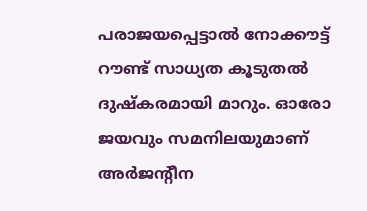പരാജയപ്പെട്ടാല്‍ നോക്കൗട്ട് റൗണ്ട് സാധ്യത കൂടുതല്‍ ദുഷ്‌കരമായി മാറും. ഓരോ ജയവും സമനിലയുമാണ് അര്‍ജന്റീന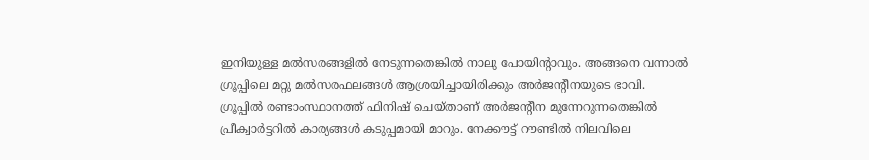ഇനിയുള്ള മല്‍സരങ്ങളില്‍ നേടുന്നതെങ്കില്‍ നാലു പോയിന്റാവും. അങ്ങനെ വന്നാല്‍ ഗ്രൂപ്പിലെ മറ്റു മല്‍സരഫലങ്ങള്‍ ആശ്രയിച്ചായിരിക്കും അര്‍ജന്റീനയുടെ ഭാവി.
ഗ്രൂപ്പില്‍ രണ്ടാംസ്ഥാനത്ത് ഫിനിഷ് ചെയ്താണ് അര്‍ജന്റീന മുന്നേറുന്നതെങ്കില്‍ പ്രീക്വാര്‍ട്ടറില്‍ കാര്യങ്ങള്‍ കടുപ്പമായി മാറും. നേക്കൗട്ട് റൗണ്ടില്‍ നിലവിലെ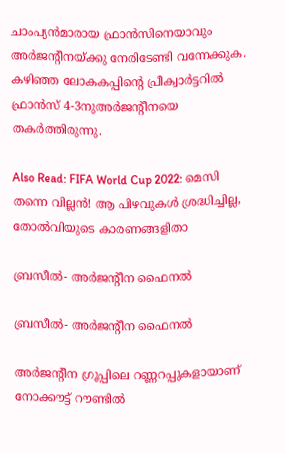ചാംപ്യന്‍മാരായ ഫ്രാന്‍സിനെയാവും അര്‍ജന്റീനയ്ക്കു നേരിടേണ്ടി വന്നേക്കുക. കഴിഞ്ഞ ലോകകപ്പിന്റെ പ്രീക്വാര്‍ട്ടറില്‍ ഫ്രാന്‍സ് 4-3നുഅര്‍ജന്റീനയെ തകര്‍ത്തിരുന്നു.

Also Read: FIFA World Cup 2022: മെസി തന്നെ വില്ലന്‍! ആ പിഴവുകള്‍ ശ്രദ്ധിച്ചില്ല, തോല്‍വിയുടെ കാരണങ്ങളിതാ

ബ്രസീല്‍- അര്‍ജന്റീന ഫൈനല്‍

ബ്രസീല്‍- അര്‍ജന്റീന ഫൈനല്‍

അര്‍ജന്റീന ഗ്രൂപ്പിലെ റണ്ണറപ്പുകളായാണ് നോക്കൗട്ട് റൗണ്ടില്‍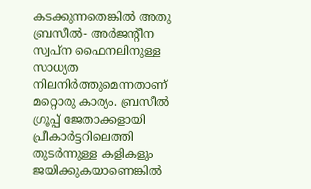കടക്കുന്നതെങ്കില്‍ അതു ബ്രസീല്‍- അര്‍ജന്റീന സ്വപ്‌ന ഫൈനലിനുള്ള സാധ്യത നിലനിര്‍ത്തുമെന്നതാണ് മറ്റൊരു കാര്യം. ബ്രസീല്‍ ഗ്രൂപ്പ് ജേതാക്കളായി പ്രീകാര്‍ട്ടറിലെത്തി തുടര്‍ന്നുള്ള കളികളും ജയിക്കുകയാണെങ്കില്‍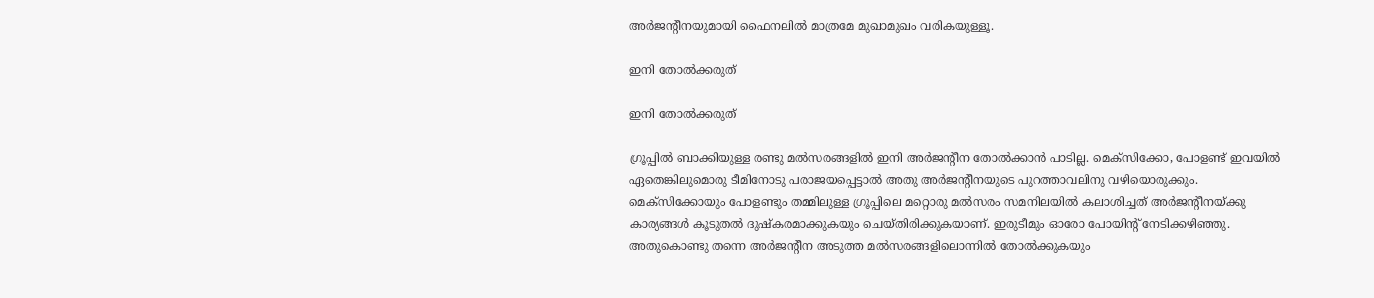അര്‍ജന്റീനയുമായി ഫൈനലില്‍ മാത്രമേ മുഖാമുഖം വരികയുള്ളൂ.

ഇനി തോല്‍ക്കരുത്

ഇനി തോല്‍ക്കരുത്

ഗ്രൂപ്പില്‍ ബാക്കിയുള്ള രണ്ടു മല്‍സരങ്ങളില്‍ ഇനി അര്‍ജന്റീന തോല്‍ക്കാന്‍ പാടില്ല. മെക്‌സിക്കോ, പോളണ്ട് ഇവയില്‍ ഏതെങ്കിലുമൊരു ടീമിനോടു പരാജയപ്പെട്ടാല്‍ അതു അര്‍ജന്റീനയുടെ പുറത്താവലിനു വഴിയൊരുക്കും.
മെക്‌സിക്കോയും പോളണ്ടും തമ്മിലുള്ള ഗ്രൂപ്പിലെ മറ്റൊരു മല്‍സരം സമനിലയില്‍ കലാശിച്ചത് അര്‍ജന്റീനയ്ക്കു കാര്യങ്ങള്‍ കൂടുതല്‍ ദുഷ്‌കരമാക്കുകയും ചെയ്തിരിക്കുകയാണ്. ഇരുടീമും ഓരോ പോയിന്റ് നേടിക്കഴിഞ്ഞു. അതുകൊണ്ടു തന്നെ അര്‍ജന്റീന അടുത്ത മല്‍സരങ്ങളിലൊന്നില്‍ തോല്‍ക്കുകയും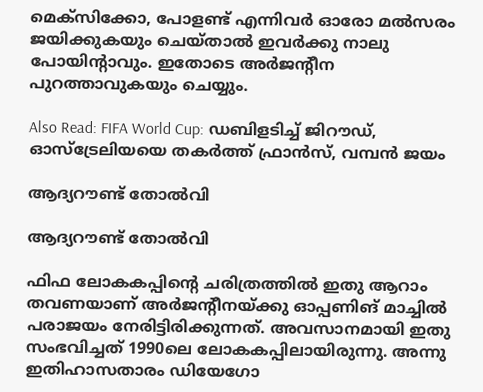മെക്‌സിക്കോ, പോളണ്ട് എന്നിവര്‍ ഓരോ മല്‍സരം ജയിക്കുകയും ചെയ്താല്‍ ഇവര്‍ക്കു നാലു പോയിന്റാവും. ഇതോടെ അര്‍ജന്റീന പുറത്താവുകയും ചെയ്യും.

Also Read: FIFA World Cup: ഡബിളടിച്ച് ജിറൗഡ്, ഓസ്‌ട്രേലിയയെ തകര്‍ത്ത് ഫ്രാന്‍സ്, വമ്പന്‍ ജയം

ആദ്യറൗണ്ട് തോല്‍വി

ആദ്യറൗണ്ട് തോല്‍വി

ഫിഫ ലോകകപ്പിന്റെ ചരിത്രത്തില്‍ ഇതു ആറാം തവണയാണ് അര്‍ജന്റീനയ്ക്കു ഓപ്പണിങ് മാച്ചില്‍ പരാജയം നേരിട്ടിരിക്കുന്നത്. അവസാനമായി ഇതു സംഭവിച്ചത് 1990ലെ ലോകകപ്പിലായിരുന്നു. അന്നു ഇതിഹാസതാരം ഡിയേഗോ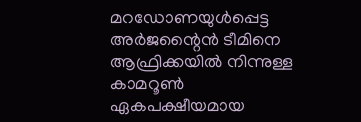മറഡോണയുള്‍പ്പെട്ട അര്‍ജന്റൈന്‍ ടീമിനെ ആഫ്രിക്കയില്‍ നിന്നുള്ള കാമറൂണ്‍ ഏകപക്ഷീയമായ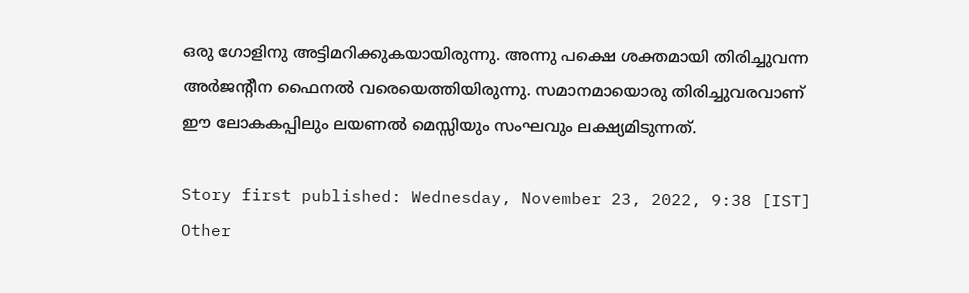ഒരു ഗോളിനു അട്ടിമറിക്കുകയായിരുന്നു. അന്നു പക്ഷെ ശക്തമായി തിരിച്ചുവന്ന അര്‍ജന്റീന ഫൈനല്‍ വരെയെത്തിയിരുന്നു. സമാനമായൊരു തിരിച്ചുവരവാണ് ഈ ലോകകപ്പിലും ലയണല്‍ മെസ്സിയും സംഘവും ലക്ഷ്യമിടുന്നത്.

Story first published: Wednesday, November 23, 2022, 9:38 [IST]
Other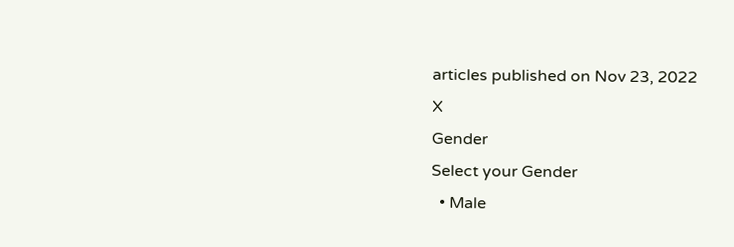articles published on Nov 23, 2022
X
Gender
Select your Gender
  • Male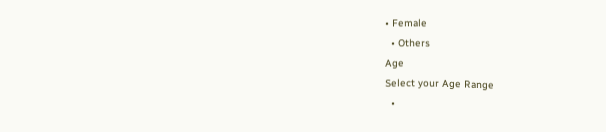• Female
  • Others
Age
Select your Age Range
  •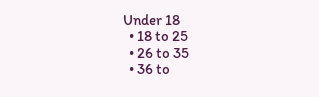Under 18
  • 18 to 25
  • 26 to 35
  • 36 to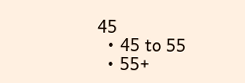45
  • 45 to 55
  • 55+